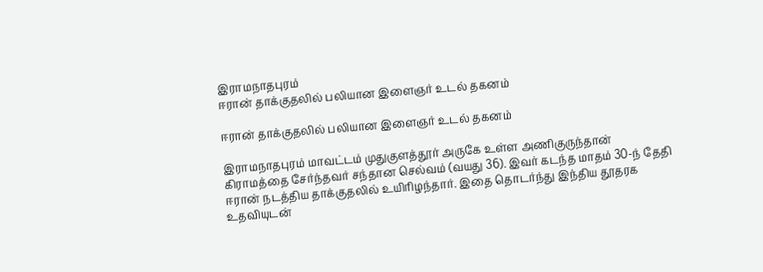இராமநாதபுரம்
ஈரான் தாக்குதலில் பலியான இளைஞர் உடல் தகனம்

ஈரான் தாக்குதலில் பலியான இளைஞர் உடல் தகனம்

இராமநாதபுரம் மாவட்டம் முதுகுளத்தூர் அருகே உள்ள அணிகுருந்தான் கிராமத்தை சேர்ந்தவர் சந்தான செல்வம் (வயது 36). இவர் கடந்த மாதம் 30-ந் தேதி ஈரான் நடத்திய தாக்குதலில் உயிரிழந்தார். இதை தொடர்ந்து இந்திய தூதரக உதவியுடன்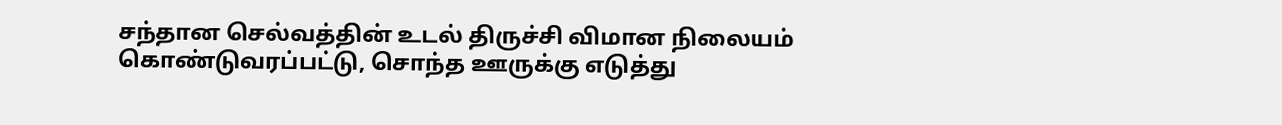சந்தான செல்வத்தின் உடல் திருச்சி விமான நிலையம் கொண்டுவரப்பட்டு, சொந்த ஊருக்கு எடுத்து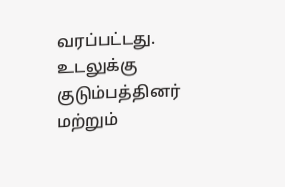வரப்பட்டது. உடலுக்கு குடும்பத்தினர் மற்றும்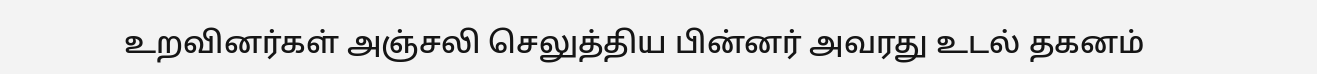உறவினர்கள் அஞ்சலி செலுத்திய பின்னர் அவரது உடல் தகனம்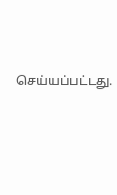செய்யப்பட்டது.